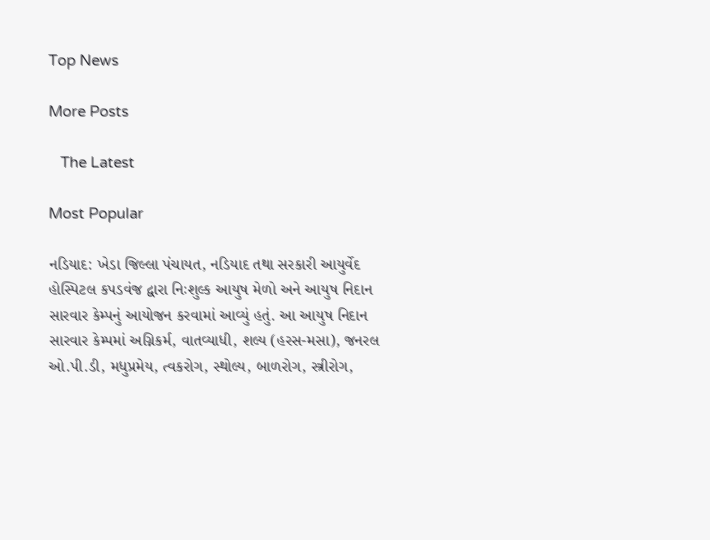Top News

More Posts

   The Latest

Most Popular

નડિયાદ: ખેડા જિલ્લા પંચાયત, નડિયાદ તથા સરકારી આયુર્વેદ હોસ્પિટલ કપડવંજ દ્વારા નિઃશુલ્ક આયુષ મેળો અને આયુષ નિદાન સારવાર કેમ્પનું આયોજન કરવામાં આવ્યું હતું. આ આયુષ નિદાન સારવાર કેમ્પમાં અગ્નિકર્મ, વાતવ્યાધી, શલ્ય (હરસ-મસા), જનરલ ઓ.પી.ડી, મધુપ્રમેય, ત્વકરોગ, સ્થોલ્ય, બાળરોગ, સ્ત્રીરોગ,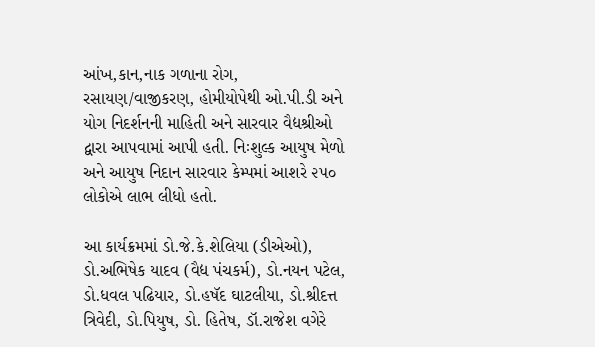આંખ,કાન,નાક ગળાના રોગ, રસાયણ/વાજીકરણ, હોમીયોપેથી ઓ.પી.ડી અને યોગ નિદર્શનની માહિતી અને સારવાર વૈદ્યશ્રીઓ દ્વારા આપવામાં આપી હતી. નિઃશુલ્ક આયુષ મેળો અને આયુષ નિદાન સારવાર કેમ્પમાં આશરે ૨૫૦ લોકોએ લાભ લીધો હતો.

આ કાર્યક્રમમાં ડો.જે.કે.શેલિયા (ડીએઓ), ડો.અભિષેક યાદવ (વૈદ્ય પંચકર્મ), ડો.નયન પટેલ, ડો.ધવલ પઢિયાર, ડો.હષૅદ ઘાટલીયા, ડો.શ્રીદત્ત ત્રિવેદી, ડો.પિયુષ, ડો. હિતેષ, ડૉ.રાજેશ વગેરે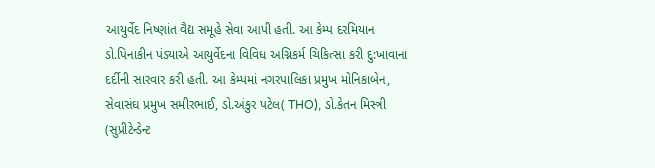આયુર્વેદ નિષ્ણાંત વૈદ્ય સમૂહે સેવા આપી હતી. આ કેમ્પ દરમિયાન ડો.પિનાકીન પંડ્યાએ આયુર્વેદના વિવિધ અગ્નિકર્મ ચિકિત્સા કરી દુ:ખાવાના દર્દીની સારવાર કરી હતી. આ કેમ્પમાં નગરપાલિકા પ્રમુખ મોનિકાબેન, સેવાસંઘ પ્રમુખ સમીરભાઈ, ડો.અંકુર પટેલ( THO), ડો.કેતન મિસ્ત્રી (સુપ્રીટેન્ડેન્ટ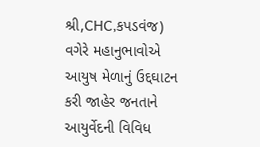શ્રી,CHC,કપડવંજ) વગેરે મહાનુભાવોએ આયુષ મેળાનું ઉદ્દઘાટન કરી જાહેર જનતાને આયુર્વેદની વિવિધ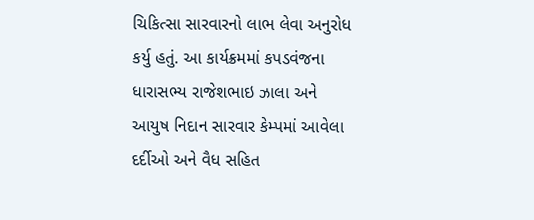ચિકિત્સા સારવારનો લાભ લેવા અનુરોધ કર્યુ હતું. આ કાર્યક્રમમાં કપડવંજના ધારાસભ્ય રાજેશભાઇ ઝાલા અને આયુષ નિદાન સારવાર કેમ્પમાં આવેલા દર્દીઓ અને વૈધ સહિત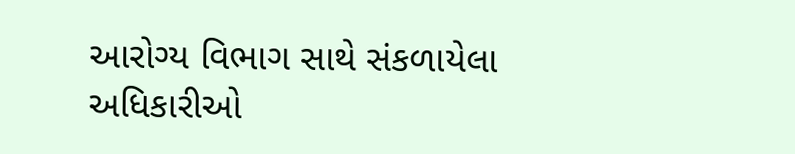આરોગ્ય વિભાગ સાથે સંકળાયેલા અધિકારીઓ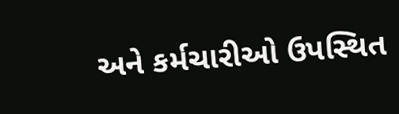અને કર્મચારીઓ ઉપસ્થિત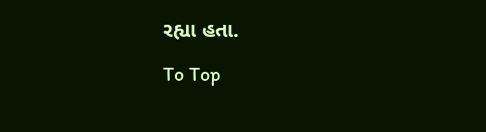રહ્યા હતા.

To Top